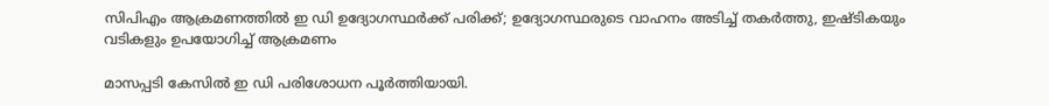സിപിഎം ആക്രമണത്തിൽ ഇ ഡി ഉദ്യോഗസ്ഥർക്ക് പരിക്ക്; ഉദ്യോഗസ്ഥരുടെ വാഹനം അടിച്ച് തകർത്തു, ഇഷ്ടികയും വടികളും ഉപയോഗിച്ച് ആക്രമണം

മാസപ്പടി കേസിൽ ഇ ഡി പരിശോധന പൂർത്തിയായി.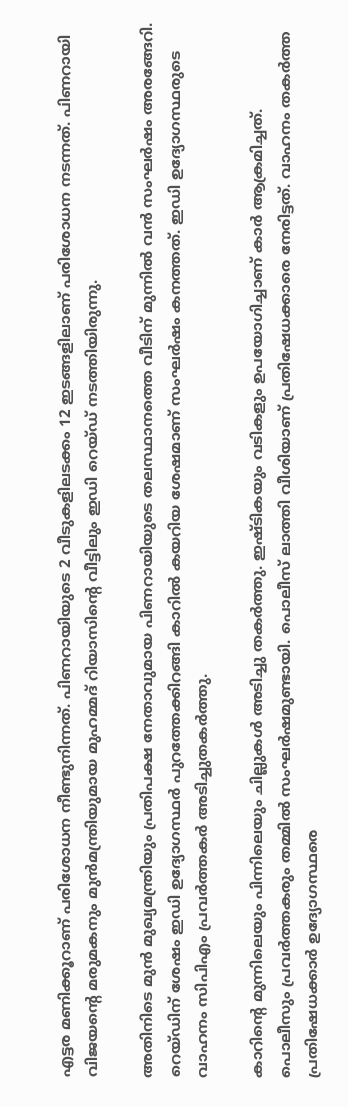എട്ടര മണിക്കൂറാണ് പരിശോധന നീണ്ടുനിന്നത്. പിണറായിയുടെ 2 വീടുകളിലടക്കം 12 ഇടങ്ങളിലാണ് പരിശോധന നടന്നത്. പിണറായി വിജയന്‍റെ മരുമകനും മുൻമന്ത്രിയുമായ മുഹമ്മദ് റിയാസിന്‍റെ വീട്ടിലും ഇഡി റെയ്ഡ് നടത്തിയിരുന്നു.

അതിനിടെ മുൻ മുഖ്യമന്ത്രിയും പ്രതിപക്ഷ നേതാവുമായ പിണറായിയുടെ തലസ്ഥാനത്തെ വീടിന് മുന്നിൽ വൻ സംഘർഷം അരങ്ങേറി. റെയ്ഡിന് ശേഷം ഇഡി ഉദ്യോഗസ്ഥര്‍ പുറത്തേക്കിറങ്ങി കാറിൽ കയറിയ ശേഷമാണ് സംഘര്‍ഷം കനത്തത്. ഇഡി ഉദ്യോഗസ്ഥരുടെ വാഹനം സിപിഎം പ്രവർത്തകർ അടിച്ചുതകർത്തു.

കാറിന്‍റെ മുന്നിലെയും പിന്നിലെയും ചില്ലുകള്‍ അടിച്ചു തകര്‍ത്തു. ഇഷ്ടികയും വടികളും ഉപയോഗിച്ചാണ് കാര്‍ ആക്രമിച്ചത്. പൊലീസും പ്രവര്‍ത്തകരും തമ്മിൽ സംഘര്‍ഷമുണ്ടായി. പൊലീസ് ലാത്തി വീശിയാണ് പ്രതിഷേധക്കാരെ നേരിട്ടത്. വാഹനം തകര്‍ത്ത പ്രതിഷേധക്കാര്‍ ഉദ്യോഗസ്ഥരെ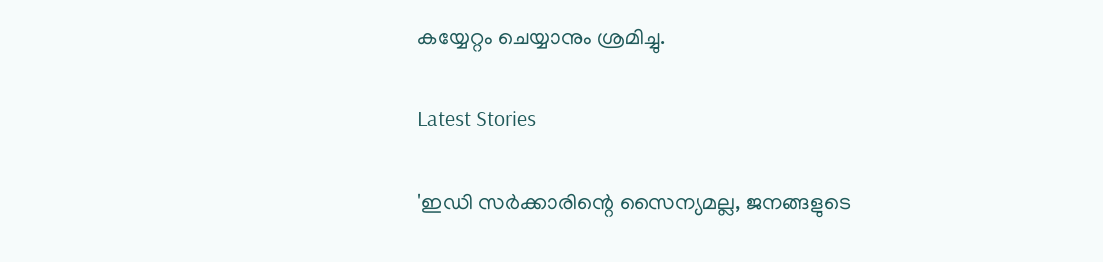കയ്യേറ്റം ചെയ്യാനും ശ്രമിച്ചു.

Latest Stories

'ഇഡി സർക്കാരിന്റെ സൈന്യമല്ല, ജനങ്ങളുടെ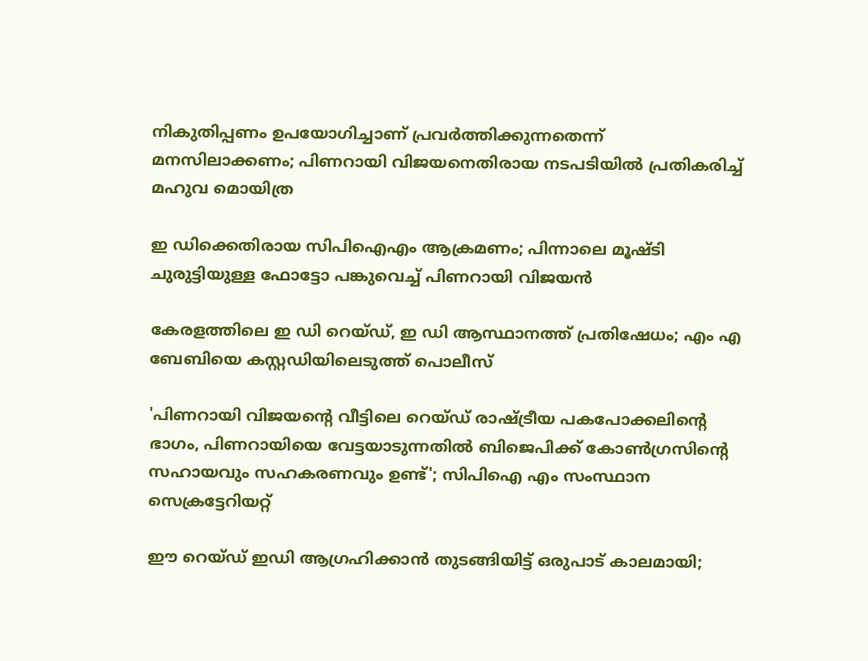നികുതിപ്പണം ഉപയോഗിച്ചാണ് പ്രവർത്തിക്കുന്നതെന്ന് മനസിലാക്കണം; പിണറായി വിജയനെതിരായ നടപടിയിൽ പ്രതികരിച്ച് മഹുവ മൊയിത്ര

ഇ ഡിക്കെതിരായ സിപിഐഎം ആക്രമണം; പിന്നാലെ മൂഷ്ടി ചുരുട്ടിയുള്ള ഫോട്ടോ പങ്കുവെച്ച് പിണറായി വിജയൻ

കേരളത്തിലെ ഇ ഡി റെയ്‌ഡ്, ഇ ഡി ആസ്ഥാനത്ത് പ്രതിഷേധം; എം എ ബേബിയെ കസ്റ്റഡിയിലെടുത്ത് പൊലീസ്

'പിണറായി വിജയന്റെ വീട്ടിലെ റെയ്‌ഡ്‌ രാഷ്ട്രീയ പകപോക്കലിന്റെ ഭാഗം, പിണറായിയെ വേട്ടയാടുന്നതില്‍ ബിജെപിക്ക്‌ കോണ്‍ഗ്രസിന്റെ സഹായവും സഹകരണവും ഉണ്ട്'; സിപിഐ എം സംസ്ഥാന സെക്രട്ടേറിയറ്റ്‌

ഈ റെയ്ഡ് ഇഡി ആഗ്രഹിക്കാൻ തുടങ്ങിയിട്ട് ഒരുപാട് കാലമായി;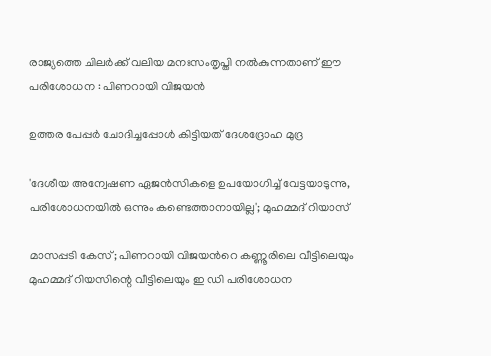രാജ്യത്തെ ചിലർക്ക് വലിയ മനഃസംതൃപ്തി നൽകുന്നതാണ് ഈ പരിശോധന : പിണറായി വിജയൻ

ഉത്തര പേപ്പര്‍ ചോദിച്ചപ്പോള്‍ കിട്ടിയത് ദേശദ്രോഹ മുദ്ര

'ദേശീയ അന്വേഷണ ഏജൻസികളെ ഉപയോഗിച്ച് വേട്ടയാടുന്നു, പരിശോധനയിൽ ഒന്നും കണ്ടെത്താനായില്ല'; മുഹമ്മദ് റിയാസ്

മാസപ്പടി കേസ്; പിണറായി വിജയൻറെ കണ്ണൂരിലെ വീട്ടിലെയും മുഹമ്മദ് റിയസിന്റെ വീട്ടിലെയും ഇ ഡി പരിശോധന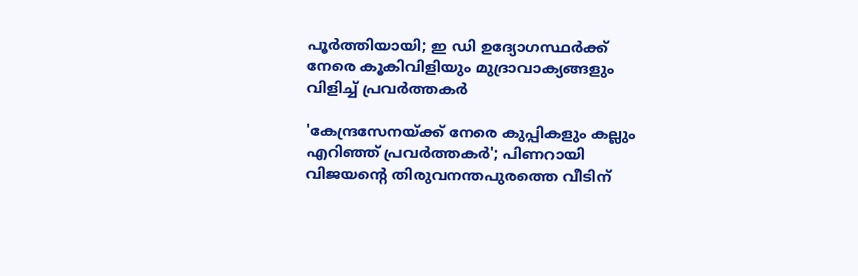പൂർത്തിയായി; ഇ ഡി ഉദ്യോഗസ്ഥർക്ക് നേരെ കൂകിവിളിയും മുദ്രാവാക്യങ്ങളും വിളിച്ച് പ്രവർത്തകർ

'കേന്ദ്രസേനയ്ക്ക് നേരെ കുപ്പികളും കല്ലും എറിഞ്ഞ് പ്രവര്‍ത്തകര്‍'; പിണറായി വിജയന്‍റെ തിരുവനന്തപുരത്തെ വീടിന്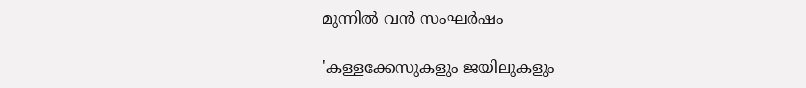മുന്നില്‍ വന്‍ സംഘര്‍ഷം

'കള്ളക്കേസുകളും ജയിലുകളും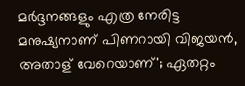മർദ്ദനങ്ങളും എത്ര നേരിട്ട മനുഷ്യനാണ് പിണറായി വിജയൻ, അതാള് വേറെയാണ്'; ഏതറ്റം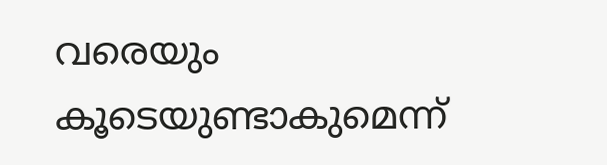വരെയും കൂടെയുണ്ടാകുമെന്ന്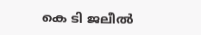കെ ടി ജലീൽ